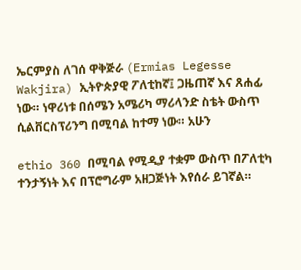ኤርምያስ ለገሰ ዋቅጅራ (Ermias Legesse Wakjira) ኢትዮጵያዊ ፖለቲከኛ፤ ጋዜጠኛ እና ጸሐፊ ነው። ነዋሪነቱ በሰሜን አሜሪካ ማሪላንድ ስቴት ውስጥ ሲልቨርስፕሪንግ በሚባል ከተማ ነው። አሁን

ethio 360 በሚባል የሚዲያ ተቋም ውስጥ በፖለቲካ ተንታኝነት እና በፕሮግራም አዘጋጅነት እየሰራ ይገኛል።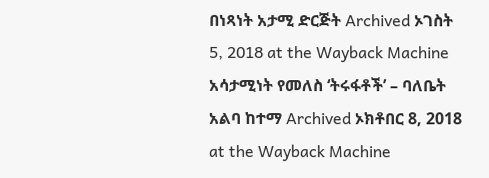በነጻነት አታሚ ድርጅት Archived ኦገስት 5, 2018 at the Wayback Machine አሳታሚነት የመለስ ‘ትሩፋቶች’ – ባለቤት አልባ ከተማ Archived ኦክቶበር 8, 2018 at the Wayback Machine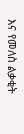እና የመለስ ልቃቂት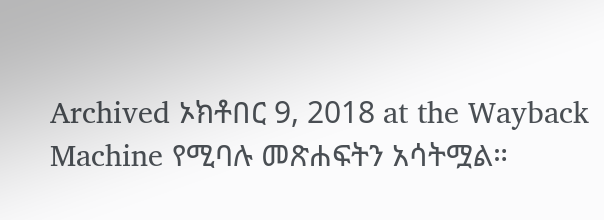Archived ኦክቶበር 9, 2018 at the Wayback Machine የሚባሉ መጽሐፍትን አሳትሟል።